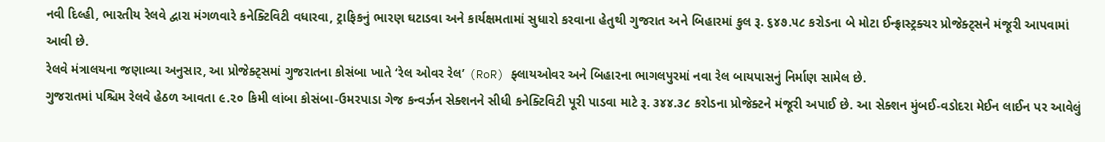નવી દિલ્હી, ભારતીય રેલવે દ્વારા મંગળવારે કનેક્ટિવિટી વધારવા, ટ્રાફિકનું ભારણ ઘટાડવા અને કાર્યક્ષમતામાં સુધારો કરવાના હેતુથી ગુજરાત અને બિહારમાં કુલ રૂ. ૬૪૭.૫૮ કરોડના બે મોટા ઈન્ફ્રાસ્ટ્રક્ચર પ્રોજેક્ટ્સને મંજૂરી આપવામાં આવી છે.
રેલવે મંત્રાલયના જણાવ્યા અનુસાર, આ પ્રોજેક્ટ્સમાં ગુજરાતના કોસંબા ખાતે ‘રેલ ઓવર રેલ’ (RoR) ફ્લાયઓવર અને બિહારના ભાગલપુરમાં નવા રેલ બાયપાસનું નિર્માણ સામેલ છે.
ગુજરાતમાં પશ્ચિમ રેલવે હેઠળ આવતા ૯.૨૦ કિમી લાંબા કોસંબા-ઉમરપાડા ગેજ કન્વર્ઝન સેક્શનને સીધી કનેક્ટિવિટી પૂરી પાડવા માટે રૂ. ૩૪૪.૩૮ કરોડના પ્રોજેક્ટને મંજૂરી અપાઈ છે. આ સેક્શન મુંબઈ-વડોદરા મેઈન લાઈન પર આવેલું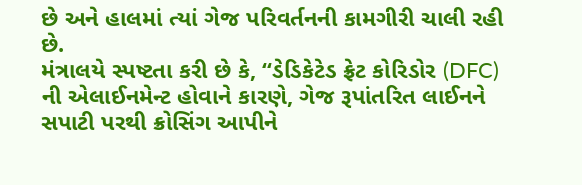છે અને હાલમાં ત્યાં ગેજ પરિવર્તનની કામગીરી ચાલી રહી છે.
મંત્રાલયે સ્પષ્ટતા કરી છે કે, “ડેડિકેટેડ ફ્રેટ કોરિડોર (DFC) ની એલાઈનમેન્ટ હોવાને કારણે, ગેજ રૂપાંતરિત લાઈનને સપાટી પરથી ક્રોસિંગ આપીને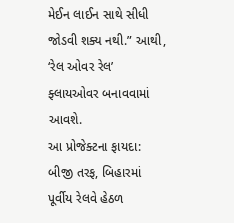મેઈન લાઈન સાથે સીધી જોડવી શક્ય નથી.” આથી, ‘રેલ ઓવર રેલ’ ફ્લાયઓવર બનાવવામાં આવશે.
આ પ્રોજેક્ટના ફાયદા:
બીજી તરફ, બિહારમાં પૂર્વીય રેલવે હેઠળ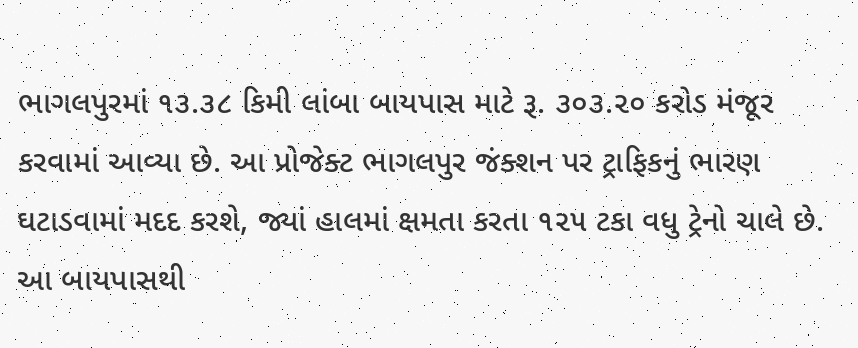ભાગલપુરમાં ૧૩.૩૮ કિમી લાંબા બાયપાસ માટે રૂ. ૩૦૩.૨૦ કરોડ મંજૂર કરવામાં આવ્યા છે. આ પ્રોજેક્ટ ભાગલપુર જંક્શન પર ટ્રાફિકનું ભારણ ઘટાડવામાં મદદ કરશે, જ્યાં હાલમાં ક્ષમતા કરતા ૧૨૫ ટકા વધુ ટ્રેનો ચાલે છે. આ બાયપાસથી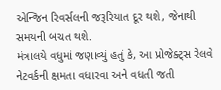એન્જિન રિવર્સલની જરૂરિયાત દૂર થશે, જેનાથી સમયની બચત થશે.
મંત્રાલયે વધુમાં જણાવ્યું હતું કે, આ પ્રોજેક્ટ્સ રેલવે નેટવર્કની ક્ષમતા વધારવા અને વધતી જતી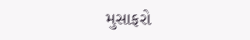મુસાફરો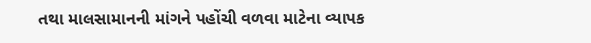તથા માલસામાનની માંગને પહોંચી વળવા માટેના વ્યાપક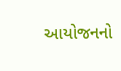આયોજનનો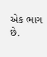એક ભાગ છે.